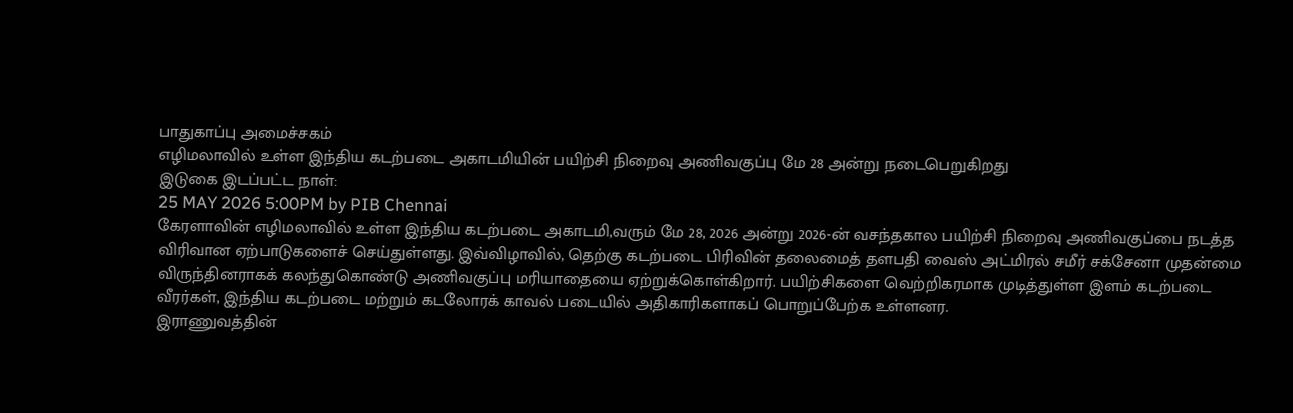பாதுகாப்பு அமைச்சகம்
எழிமலாவில் உள்ள இந்திய கடற்படை அகாடமியின் பயிற்சி நிறைவு அணிவகுப்பு மே 28 அன்று நடைபெறுகிறது
இடுகை இடப்பட்ட நாள்:
25 MAY 2026 5:00PM by PIB Chennai
கேரளாவின் எழிமலாவில் உள்ள இந்திய கடற்படை அகாடமி,வரும் மே 28, 2026 அன்று 2026-ன் வசந்தகால பயிற்சி நிறைவு அணிவகுப்பை நடத்த விரிவான ஏற்பாடுகளைச் செய்துள்ளது. இவ்விழாவில், தெற்கு கடற்படை பிரிவின் தலைமைத் தளபதி வைஸ் அட்மிரல் சமீர் சக்சேனா முதன்மை விருந்தினராகக் கலந்துகொண்டு அணிவகுப்பு மரியாதையை ஏற்றுக்கொள்கிறார். பயிற்சிகளை வெற்றிகரமாக முடித்துள்ள இளம் கடற்படை வீரர்கள், இந்திய கடற்படை மற்றும் கடலோரக் காவல் படையில் அதிகாரிகளாகப் பொறுப்பேற்க உள்ளனர.
இராணுவத்தின்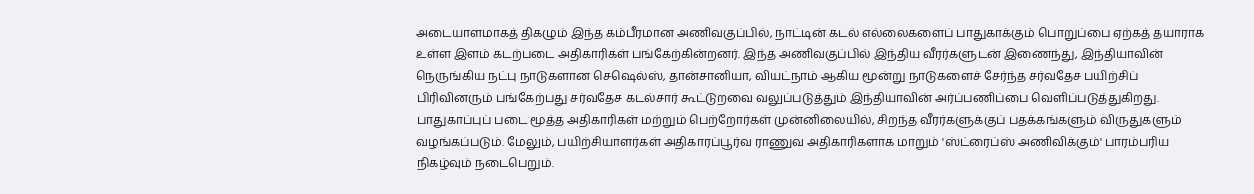அடையாளமாகத் திகழும் இந்த கம்பீரமான அணிவகுப்பில், நாட்டின் கடல் எல்லைகளைப் பாதுகாக்கும் பொறுப்பை ஏற்கத் தயாராக உள்ள இளம் கடற்படை அதிகாரிகள் பங்கேற்கின்றனர். இந்த அணிவகுப்பில் இந்திய வீரர்களுடன் இணைந்து, இந்தியாவின் நெருங்கிய நட்பு நாடுகளான செஷெல்ஸ், தான்சானியா, வியட்நாம் ஆகிய மூன்று நாடுகளைச் சேர்ந்த சர்வதேச பயிற்சிப் பிரிவினரும் பங்கேற்பது சர்வதேச கடல்சார் கூட்டுறவை வலுப்படுத்தும் இந்தியாவின் அர்ப்பணிப்பை வெளிப்படுத்துகிறது.
பாதுகாப்புப் படை மூத்த அதிகாரிகள் மற்றும் பெற்றோர்கள் முன்னிலையில், சிறந்த வீரர்களுக்குப் பதக்கங்களும் விருதுகளும் வழங்கப்படும். மேலும், பயிற்சியாளர்கள் அதிகாரப்பூர்வ ராணுவ அதிகாரிகளாக மாறும் 'ஸ்ட்ரைப்ஸ் அணிவிக்கும்' பாரம்பரிய நிகழ்வும் நடைபெறும்.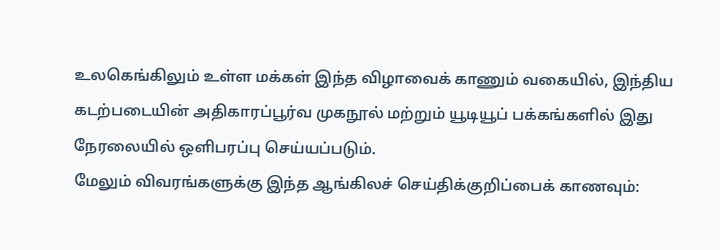உலகெங்கிலும் உள்ள மக்கள் இந்த விழாவைக் காணும் வகையில், இந்திய கடற்படையின் அதிகாரப்பூர்வ முகநூல் மற்றும் யூடியூப் பக்கங்களில் இது நேரலையில் ஒளிபரப்பு செய்யப்படும்.
மேலும் விவரங்களுக்கு இந்த ஆங்கிலச் செய்திக்குறிப்பைக் காணவும்: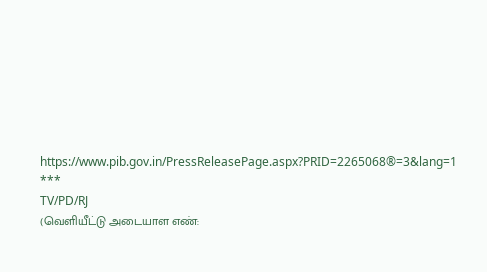https://www.pib.gov.in/PressReleasePage.aspx?PRID=2265068®=3&lang=1
***
TV/PD/RJ
(வெளியீட்டு அடையாள எண்: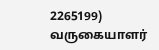2265199)
வருகையாளர்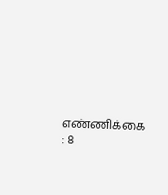எண்ணிக்கை : 8